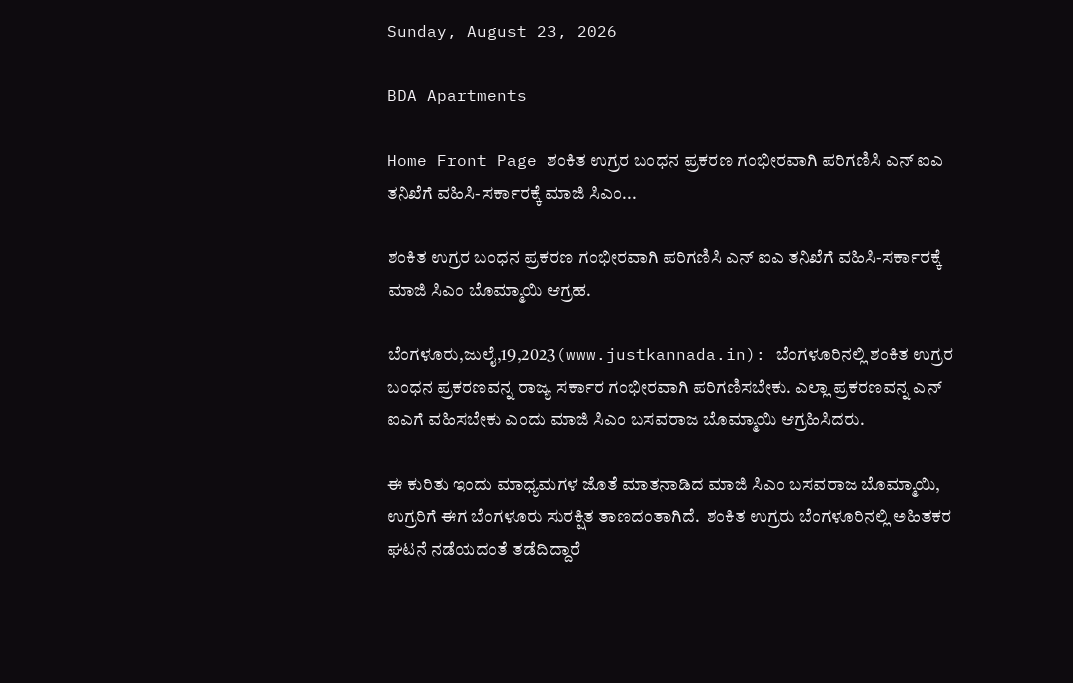Sunday, August 23, 2026

BDA Apartments

Home Front Page ಶಂಕಿತ ಉಗ್ರರ ಬಂಧನ ಪ್ರಕರಣ ಗಂಭೀರವಾಗಿ ಪರಿಗಣಿಸಿ ಎನ್ ಐಎ ತನಿಖೆಗೆ ವಹಿಸಿ-ಸರ್ಕಾರಕ್ಕೆ ಮಾಜಿ ಸಿಎಂ...

ಶಂಕಿತ ಉಗ್ರರ ಬಂಧನ ಪ್ರಕರಣ ಗಂಭೀರವಾಗಿ ಪರಿಗಣಿಸಿ ಎನ್ ಐಎ ತನಿಖೆಗೆ ವಹಿಸಿ-ಸರ್ಕಾರಕ್ಕೆ ಮಾಜಿ ಸಿಎಂ ಬೊಮ್ಮಾಯಿ ಆಗ್ರಹ.

ಬೆಂಗಳೂರು,ಜುಲೈ,19,2023(www.justkannada.in): ಬೆಂಗಳೂರಿನಲ್ಲಿ ಶಂಕಿತ ಉಗ್ರರ ಬಂಧನ ಪ್ರಕರಣವನ್ನ ರಾಜ್ಯ ಸರ್ಕಾರ ಗಂಭೀರವಾಗಿ ಪರಿಗಣಿಸಬೇಕು. ಎಲ್ಲಾ ಪ್ರಕರಣವನ್ನ ಎನ್ ಐಎಗೆ ವಹಿಸಬೇಕು ಎಂದು ಮಾಜಿ ಸಿಎಂ ಬಸವರಾಜ ಬೊಮ್ಮಾಯಿ ಆಗ್ರಹಿಸಿದರು.

ಈ ಕುರಿತು ಇಂದು ಮಾಧ್ಯಮಗಳ ಜೊತೆ ಮಾತನಾಡಿದ ಮಾಜಿ ಸಿಎಂ ಬಸವರಾಜ ಬೊಮ್ಮಾಯಿ, ಉಗ್ರರಿಗೆ ಈಗ ಬೆಂಗಳೂರು ಸುರಕ್ಷಿತ ತಾಣದಂತಾಗಿದೆ.  ಶಂಕಿತ ಉಗ್ರರು ಬೆಂಗಳೂರಿನಲ್ಲಿ ಅಹಿತಕರ ಘಟನೆ ನಡೆಯದಂತೆ ತಡೆದಿದ್ದಾರೆ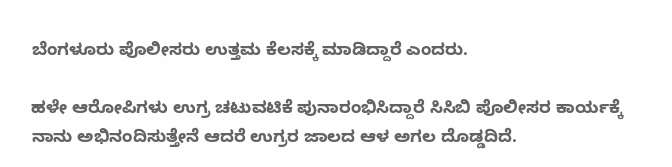ಬೆಂಗಳೂರು ಪೊಲೀಸರು ಉತ್ತಮ ಕೆಲಸಕ್ಕೆ ಮಾಡಿದ್ದಾರೆ ಎಂದರು.

ಹಳೇ ಆರೋಪಿಗಳು ಉಗ್ರ ಚಟುವಟಿಕೆ ಪುನಾರಂಭಿಸಿದ್ದಾರೆ ಸಿಸಿಬಿ ಪೊಲೀಸರ ಕಾರ್ಯಕ್ಕೆ ನಾನು ಅಭಿನಂದಿಸುತ್ತೇನೆ ಆದರೆ ಉಗ್ರರ ಜಾಲದ ಆಳ ಅಗಲ ದೊಡ್ಡದಿದೆ.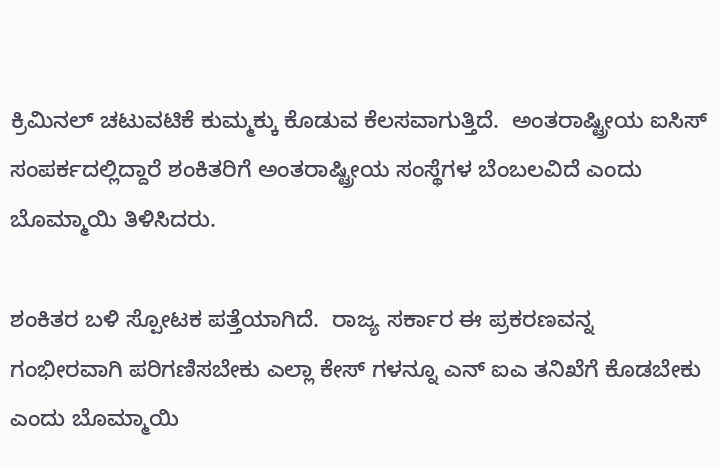ಕ್ರಿಮಿನಲ್ ಚಟುವಟಿಕೆ ಕುಮ್ಮಕ್ಕು ಕೊಡುವ ಕೆಲಸವಾಗುತ್ತಿದೆ.  ಅಂತರಾಷ್ಟ್ರೀಯ ಐಸಿಸ್ ಸಂಪರ್ಕದಲ್ಲಿದ್ದಾರೆ ಶಂಕಿತರಿಗೆ ಅಂತರಾಷ್ಟ್ರೀಯ ಸಂಸ್ಥೆಗಳ ಬೆಂಬಲವಿದೆ ಎಂದು ಬೊಮ್ಮಾಯಿ ತಿಳಿಸಿದರು.

ಶಂಕಿತರ ಬಳಿ ಸ್ಪೋಟಕ ಪತ್ತೆಯಾಗಿದೆ.  ರಾಜ್ಯ ಸರ್ಕಾರ ಈ ಪ್ರಕರಣವನ್ನ ಗಂಭೀರವಾಗಿ ಪರಿಗಣಿಸಬೇಕು ಎಲ್ಲಾ ಕೇಸ್ ಗಳನ್ನೂ ಎನ್ ಐಎ ತನಿಖೆಗೆ ಕೊಡಬೇಕು ಎಂದು ಬೊಮ್ಮಾಯಿ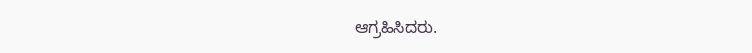ಆಗ್ರಹಿಸಿದರು.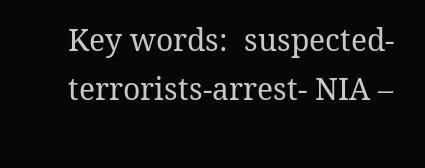Key words:  suspected- terrorists-arrest- NIA –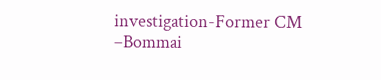investigation-Former CM –Bommai